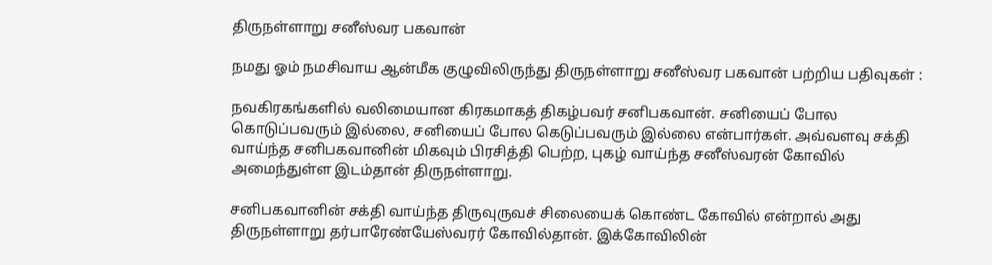திருநள்ளாறு சனீஸ்வர பகவான்

நமது ஓம் நமசிவாய ஆன்மீக குழுவிலிருந்து திருநள்ளாறு சனீஸ்வர பகவான் பற்றிய பதிவுகள் :

நவகிரகங்களில் வலிமையான கிரகமாகத் திகழ்பவர் சனிபகவான். சனியைப் போல கொடுப்பவரும் இல்லை, சனியைப் போல கெடுப்பவரும் இல்லை என்பார்கள். அவ்வளவு சக்தி வாய்ந்த சனிபகவானின் மிகவும் பிரசித்தி பெற்ற, புகழ் வாய்ந்த சனீஸ்வரன் கோவில் அமைந்துள்ள இடம்தான் திருநள்ளாறு.

சனிபகவானின் சக்தி வாய்ந்த திருவுருவச் சிலையைக் கொண்ட கோவில் என்றால் அது திருநள்ளாறு தர்பாரேண்யேஸ்வரர் கோவில்தான். இக்கோவிலின்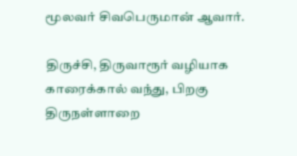மூலவர் சிவபெருமான் ஆவார்.

திருச்சி, திருவாரூர் வழியாக காரைக்கால் வந்து, பிறகு திருநள்ளாறை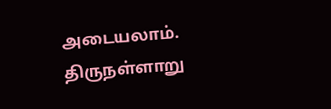அடையலாம். திருநள்ளாறு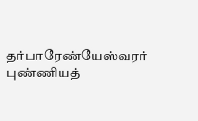தர்பாரேண்யேஸ்வரர் புண்ணியத்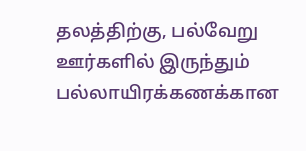தலத்திற்கு, பல்வேறு ஊர்களில் இருந்தும் பல்லாயிரக்கணக்கான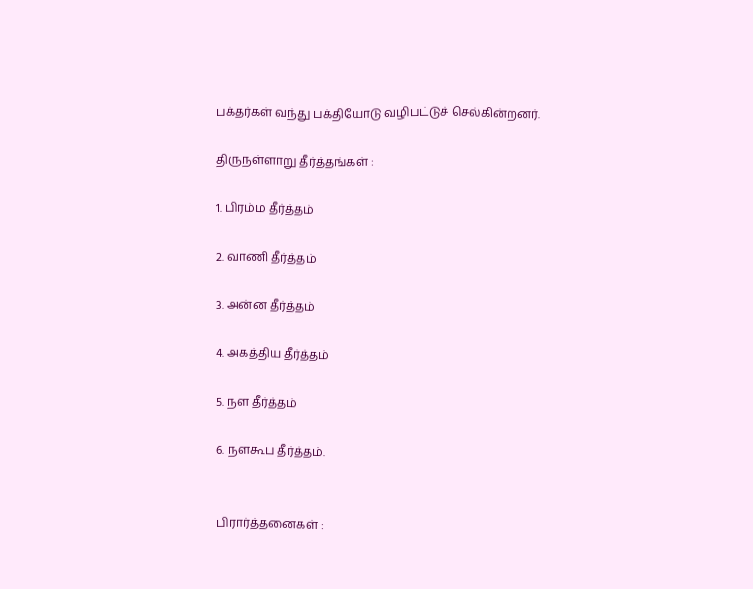பக்தர்கள் வந்து பக்தியோடு வழிபட்டுச் செல்கின்றனர்.

திருநள்ளாறு தீர்த்தங்கள் :

1. பிரம்ம தீர்த்தம்

2. வாணி தீர்த்தம்

3. அன்ன தீர்த்தம்

4. அகத்திய தீர்த்தம்

5. நள தீர்த்தம்

6. நளகூப தீர்த்தம்.


பிரார்த்தனைகள் :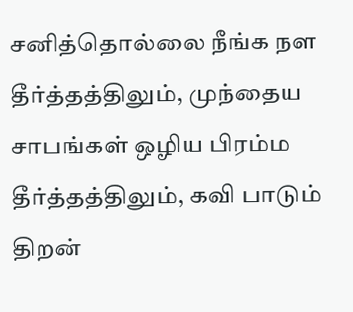சனித்தொல்லை நீங்க நள தீர்த்தத்திலும், முந்தைய சாபங்கள் ஒழிய பிரம்ம தீர்த்தத்திலும், கவி பாடும் திறன்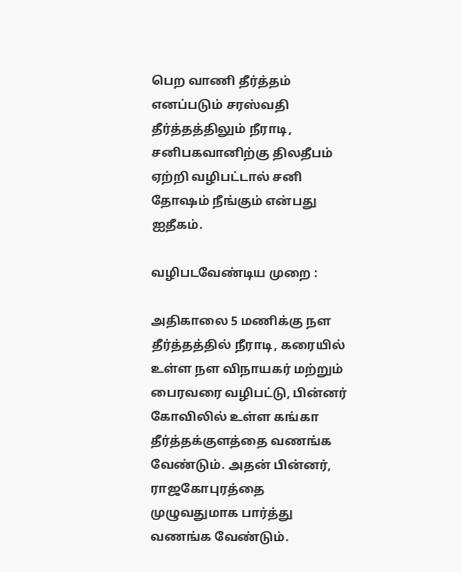பெற வாணி தீர்த்தம் எனப்படும் சரஸ்வதி தீர்த்தத்திலும் நீராடி, சனிபகவானிற்கு திலதீபம் ஏற்றி வழிபட்டால் சனி தோஷம் நீங்கும் என்பது ஐதீகம்.

வழிபடவேண்டிய முறை :

அதிகாலை 5 மணிக்கு நள தீர்த்தத்தில் நீராடி, கரையில் உள்ள நள விநாயகர் மற்றும் பைரவரை வழிபட்டு, பின்னர் கோவிலில் உள்ள கங்கா தீர்த்தக்குளத்தை வணங்க வேண்டும். அதன் பின்னர், ராஜகோபுரத்தை முழுவதுமாக பார்த்து வணங்க வேண்டும்.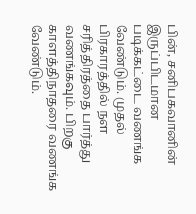பின், சனிபகவானின் இருப்பிடமான படிக்கட்டை வணங்க வேண்டும். முதல் பிரகாரத்தில் நள சரித்திரத்தை பார்த்து வணங்கவும். பிறகு காளத்திநாதரை வணங்க வேண்டும்.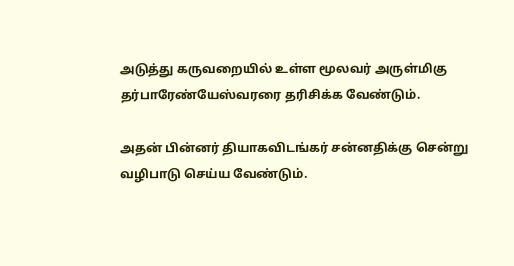அடுத்து கருவறையில் உள்ள மூலவர் அருள்மிகு தர்பாரேண்யேஸ்வரரை தரிசிக்க வேண்டும்.

அதன் பின்னர் தியாகவிடங்கர் சன்னதிக்கு சென்று வழிபாடு செய்ய வேண்டும்.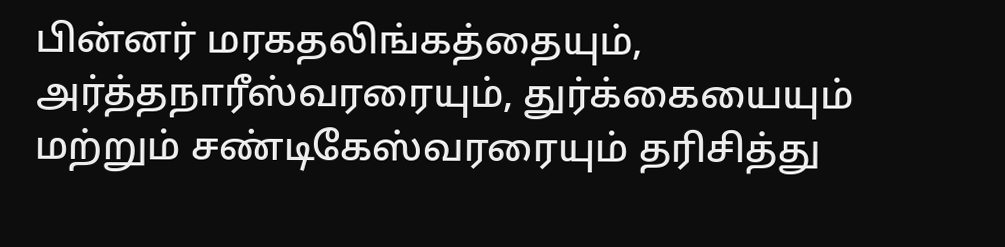பின்னர் மரகதலிங்கத்தையும், அர்த்தநாரீஸ்வரரையும், துர்க்கையையும் மற்றும் சண்டிகேஸ்வரரையும் தரிசித்து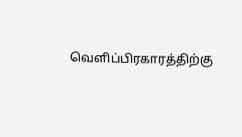வெளிப்பிரகாரத்திற்கு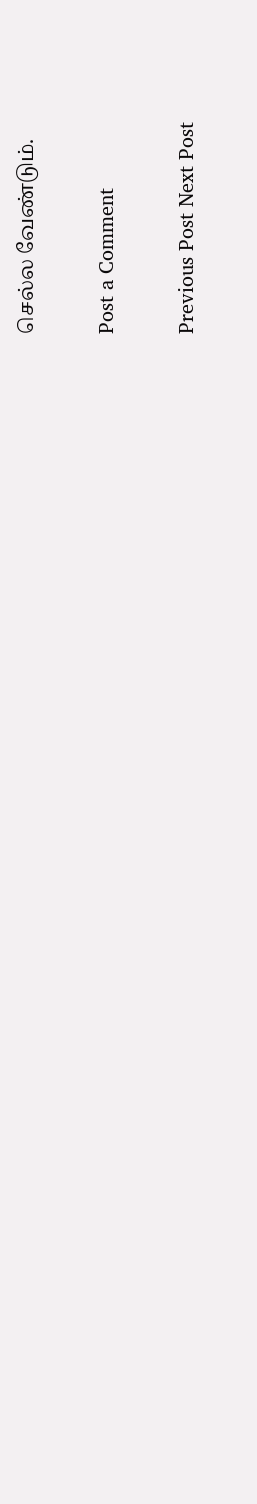செல்ல வேண்டும்.

Post a Comment

Previous Post Next Post